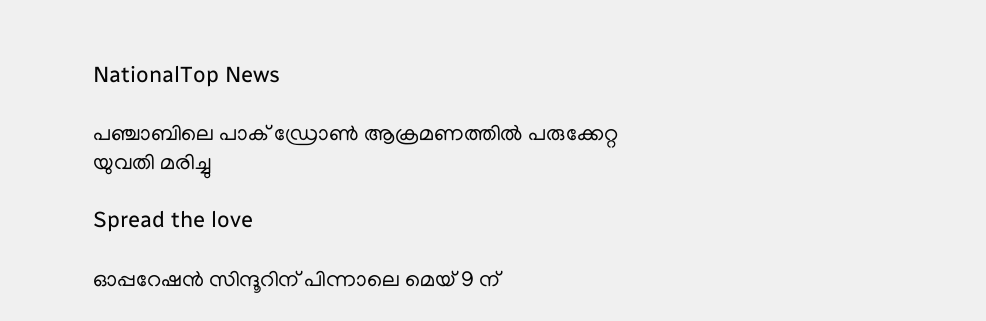NationalTop News

പഞ്ചാബിലെ പാക് ഡ്രോൺ ആക്രമണത്തിൽ പരുക്കേറ്റ യുവതി മരിച്ചു

Spread the love

ഓപ്പറേഷൻ സിന്ദൂറിന് പിന്നാലെ മെയ് 9 ന്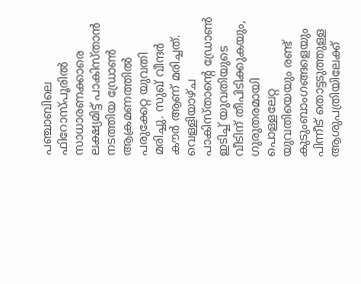പഞ്ചാബിലെ ഫിറോസ്പൂരിൽ സാധാരണക്കാരെ ലക്ഷ്യമിട്ട് പാകിസ്താൻ നടത്തിയ ഡ്രോൺ ആക്രമണത്തിൽ പരുക്കേറ്റ യുവതി മരിച്ചു. സുഖ് വീന്ദർ കൗർ ആണ് മരിച്ചത്. വെള്ളിയാഴ്ച പാകിസ്താന്റെ ഡ്രോൺ ഇടിച്ച് യുവതിയുടെ വീടിന് തീപിടിക്കുകയും, ഗുരുതരമായി പൊള്ളലേറ്റ യുവതിയെയും രണ്ട് കുടുംബാംഗങ്ങളെയും പിന്നീട് തൊട്ടടുത്തുള്ള ആശുപത്രിയിലേക്ക്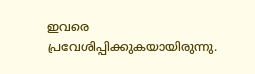ഇവരെ പ്രവേശിപ്പിക്കുകയായിരുന്നു.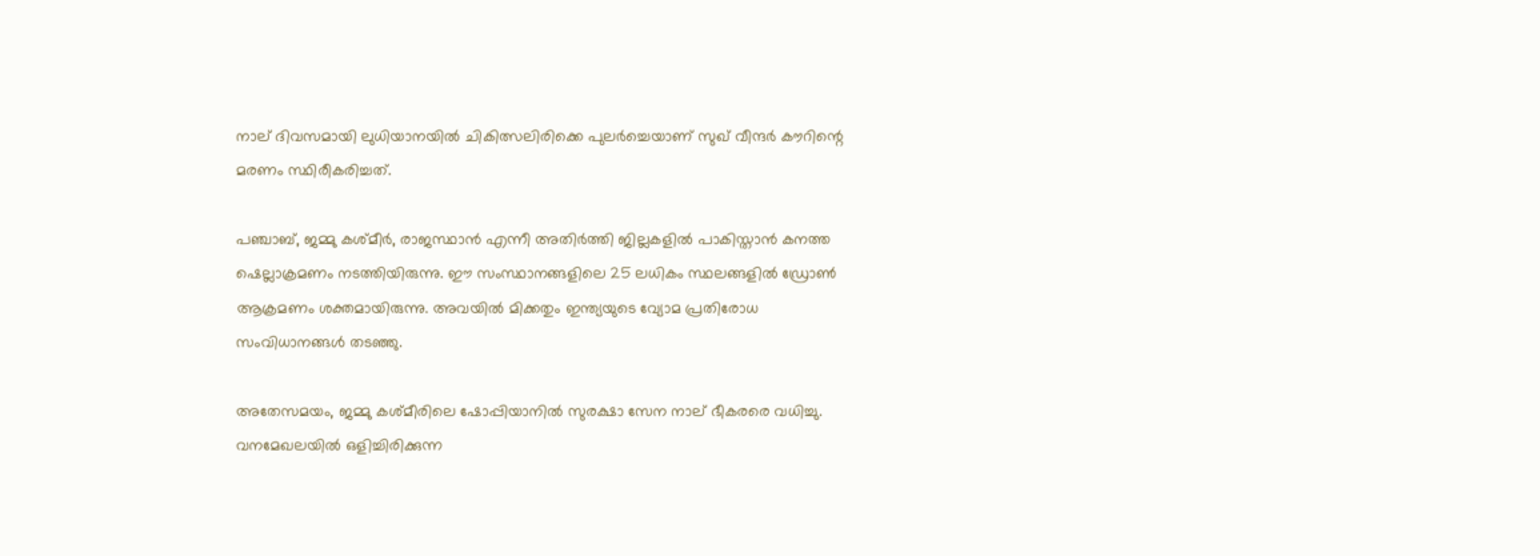നാല് ദിവസമായി ലുധിയാനയിൽ ചികിത്സലിരിക്കെ പുലർച്ചെയാണ് സുഖ് വീന്ദർ കൗറിന്റെ മരണം സ്ഥിരീകരിച്ചത്.

പഞ്ചാബ്, ജമ്മു കശ്മീർ, രാജസ്ഥാൻ എന്നീ അതിർത്തി ജില്ലകളിൽ പാകിസ്താൻ കനത്ത ഷെല്ലാക്രമണം നടത്തിയിരുന്നു. ഈ സംസ്ഥാനങ്ങളിലെ 25 ലധികം സ്ഥലങ്ങളിൽ ഡ്രോൺ ആക്രമണം ശക്തമായിരുന്നു. അവയിൽ മിക്കതും ഇന്ത്യയുടെ വ്യോമ പ്രതിരോധ സംവിധാനങ്ങൾ തടഞ്ഞു.

അതേസമയം, ജമ്മു കശ്‌മീരിലെ ഷോപ്പിയാനിൽ സുരക്ഷാ സേന നാല് ഭീകരരെ വധിച്ചു. വനമേഖലയിൽ ഒളിച്ചിരിക്കുന്ന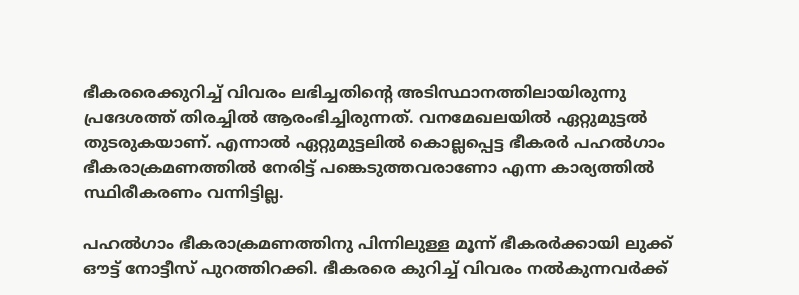ഭീകരരെക്കുറിച്ച് വിവരം ലഭിച്ചതിന്റെ അടിസ്ഥാനത്തിലായിരുന്നു പ്രദേശത്ത് തിരച്ചിൽ ആരംഭിച്ചിരുന്നത്. വനമേഖലയിൽ ഏറ്റുമുട്ടൽ തുടരുകയാണ്. എന്നാൽ ഏറ്റുമുട്ടലിൽ കൊല്ലപ്പെട്ട ഭീകരർ പഹൽഗാം ഭീകരാക്രമണത്തിൽ നേരിട്ട് പങ്കെടുത്തവരാണോ എന്ന കാര്യത്തിൽ സ്ഥിരീകരണം വന്നിട്ടില്ല.

പഹൽഗാം ഭീകരാക്രമണത്തിനു പിന്നിലുള്ള മൂന്ന് ഭീകരർക്കായി ലുക്ക് ഔട്ട്‌ നോട്ടീസ് പുറത്തിറക്കി. ഭീകരരെ കുറിച്ച് വിവരം നൽകുന്നവർക്ക്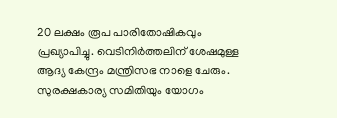20 ലക്ഷം രൂപ പാരിതോഷികവും പ്രഖ്യാപിച്ചു. വെടിനിർത്തലിന് ശേഷമുള്ള ആദ്യ കേന്ദ്രം മന്ത്രിസഭ നാളെ ചേരും. സുരക്ഷകാര്യ സമിതിയും യോഗം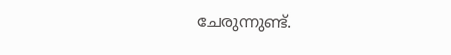ചേരുന്നുണ്ട്.